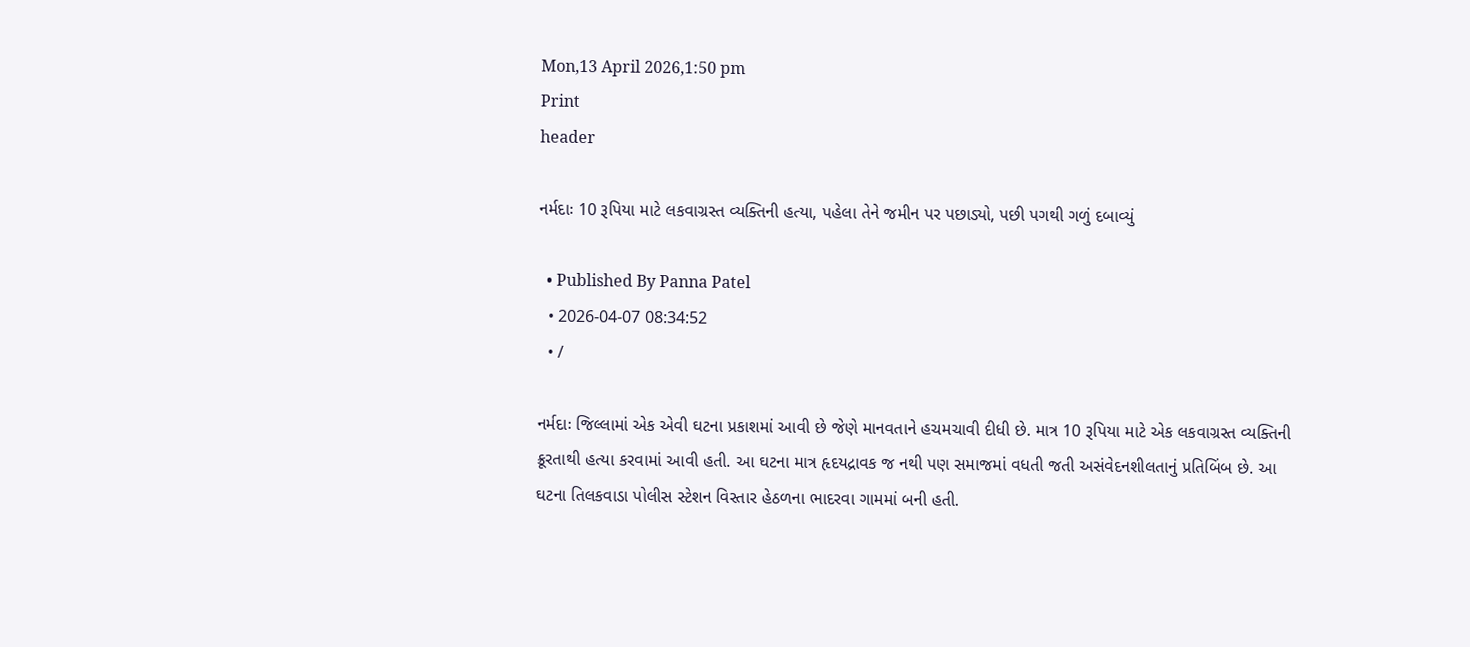Mon,13 April 2026,1:50 pm
Print
header

નર્મદાઃ 10 રૂપિયા માટે લકવાગ્રસ્ત વ્યક્તિની હત્યા, પહેલા તેને જમીન પર પછાડ્યો, પછી પગથી ગળું દબાવ્યું

  • Published By Panna Patel
  • 2026-04-07 08:34:52
  • /

નર્મદાઃ જિલ્લામાં એક એવી ઘટના પ્રકાશમાં આવી છે જેણે માનવતાને હચમચાવી દીધી છે. માત્ર 10 રૂપિયા માટે એક લકવાગ્રસ્ત વ્યક્તિની ક્રૂરતાથી હત્યા કરવામાં આવી હતી. આ ઘટના માત્ર હૃદયદ્રાવક જ નથી પણ સમાજમાં વધતી જતી અસંવેદનશીલતાનું પ્રતિબિંબ છે. આ ઘટના તિલકવાડા પોલીસ સ્ટેશન વિસ્તાર હેઠળના ભાદરવા ગામમાં બની હતી.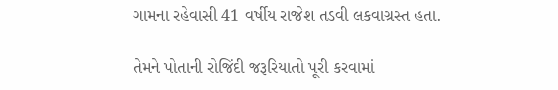ગામના રહેવાસી 41 વર્ષીય રાજેશ તડવી લકવાગ્રસ્ત હતા.

તેમને પોતાની રોજિંદી જરૂરિયાતો પૂરી કરવામાં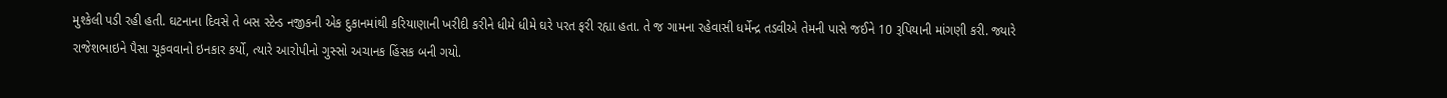મુશ્કેલી પડી રહી હતી. ઘટનાના દિવસે તે બસ સ્ટેન્ડ નજીકની એક દુકાનમાંથી કરિયાણાની ખરીદી કરીને ધીમે ધીમે ઘરે પરત ફરી રહ્યા હતા. તે જ ગામના રહેવાસી ધર્મેન્દ્ર તડવીએ તેમની પાસે જઈને 10 રૂપિયાની માંગણી કરી. જ્યારે રાજેશભાઇને પૈસા ચૂકવવાનો ઇનકાર કર્યો, ત્યારે આરોપીનો ગુસ્સો અચાનક હિંસક બની ગયો.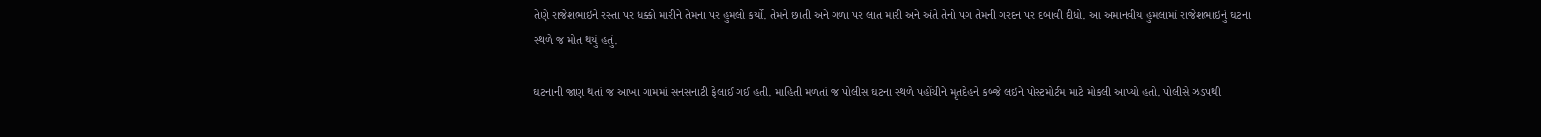તેણે રાજેશભાઇને રસ્તા પર ધક્કો મારીને તેમના પર હુમલો કર્યો. તેમને છાતી અને ગળા પર લાત મારી અને અંતે તેનો પગ તેમની ગરદન પર દબાવી દીધો. આ અમાનવીય હુમલામાં રાજેશભાઇનું ઘટના સ્થળે જ મોત થયું હતું.

ઘટનાની જાણ થતાં જ આખા ગામમાં સનસનાટી ફેલાઈ ગઈ હતી. માહિતી મળતાં જ પોલીસ ઘટના સ્થળે પહોંચીને મૃતદેહને કબ્જે લઇને પોસ્ટમોર્ટમ માટે મોકલી આપ્યો હતો. પોલીસે ઝડપથી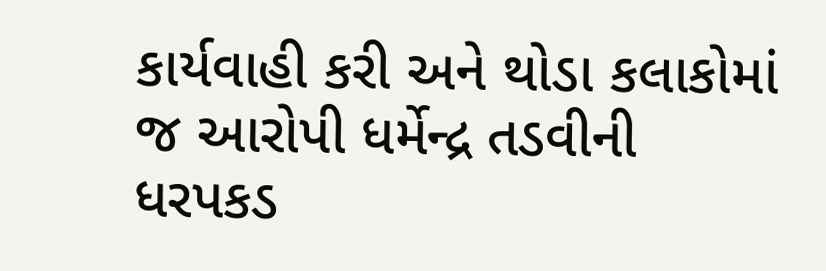કાર્યવાહી કરી અને થોડા કલાકોમાં જ આરોપી ધર્મેન્દ્ર તડવીની ધરપકડ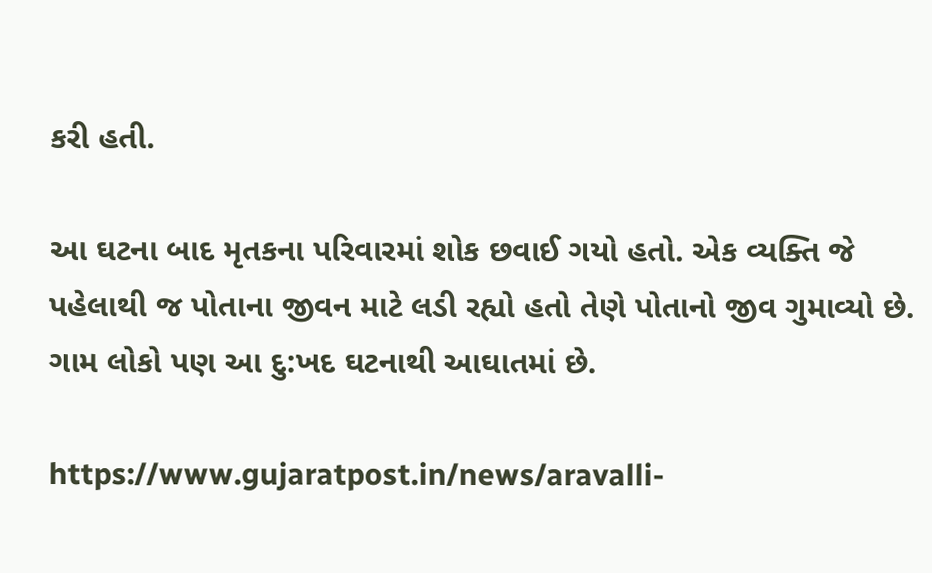કરી હતી.

આ ઘટના બાદ મૃતકના પરિવારમાં શોક છવાઈ ગયો હતો. એક વ્યક્તિ જે પહેલાથી જ પોતાના જીવન માટે લડી રહ્યો હતો તેણે પોતાનો જીવ ગુમાવ્યો છે. ગામ લોકો પણ આ દુ:ખદ ઘટનાથી આઘાતમાં છે.

https://www.gujaratpost.in/news/aravalli-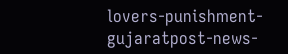lovers-punishment-gujaratpost-news-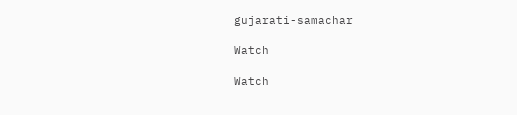gujarati-samachar

Watch

Watch